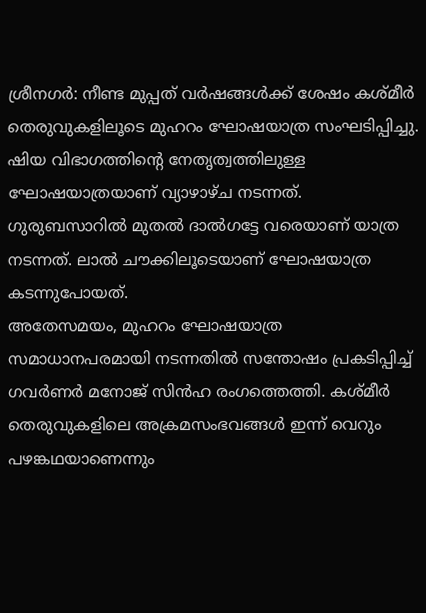ശ്രീനഗർ: നീണ്ട മുപ്പത് വർഷങ്ങൾക്ക് ശേഷം കശ്മീർ തെരുവുകളിലൂടെ മുഹറം ഘോഷയാത്ര സംഘടിപ്പിച്ചു. ഷിയ വിഭാഗത്തിന്റെ നേതൃത്വത്തിലുള്ള ഘോഷയാത്രയാണ് വ്യാഴാഴ്ച നടന്നത്. ഗുരുബസാറിൽ മുതൽ ദാൽഗട്ടേ വരെയാണ് യാത്ര നടന്നത്. ലാൽ ചൗക്കിലൂടെയാണ് ഘോഷയാത്ര കടന്നുപോയത്.
അതേസമയം, മുഹറം ഘോഷയാത്ര സമാധാനപരമായി നടന്നതിൽ സന്തോഷം പ്രകടിപ്പിച്ച് ഗവർണർ മനോജ് സിൻഹ രംഗത്തെത്തി. കശ്മീർ തെരുവുകളിലെ അക്രമസംഭവങ്ങൾ ഇന്ന് വെറും പഴങ്കഥയാണെന്നും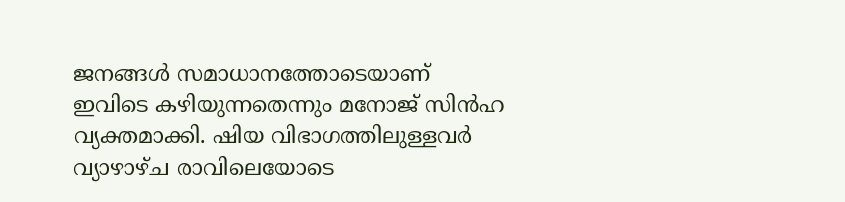ജനങ്ങൾ സമാധാനത്തോടെയാണ് ഇവിടെ കഴിയുന്നതെന്നും മനോജ് സിൻഹ വ്യക്തമാക്കി. ഷിയ വിഭാഗത്തിലുള്ളവർ വ്യാഴാഴ്ച രാവിലെയോടെ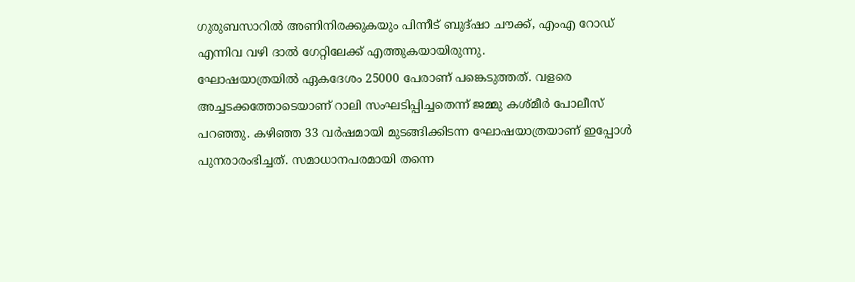ഗുരുബസാറിൽ അണിനിരക്കുകയും പിന്നീട് ബുദ്ഷാ ചൗക്ക്, എംഎ റോഡ് എന്നിവ വഴി ദാൽ ഗേറ്റിലേക്ക് എത്തുകയായിരുന്നു.
ഘോഷയാത്രയിൽ ഏകദേശം 25000 പേരാണ് പങ്കെടുത്തത്. വളരെ അച്ചടക്കത്തോടെയാണ് റാലി സംഘടിപ്പിച്ചതെന്ന് ജമ്മു കശ്മീർ പോലീസ് പറഞ്ഞു. കഴിഞ്ഞ 33 വർഷമായി മുടങ്ങിക്കിടന്ന ഘോഷയാത്രയാണ് ഇപ്പോൾ പുനരാരംഭിച്ചത്. സമാധാനപരമായി തന്നെ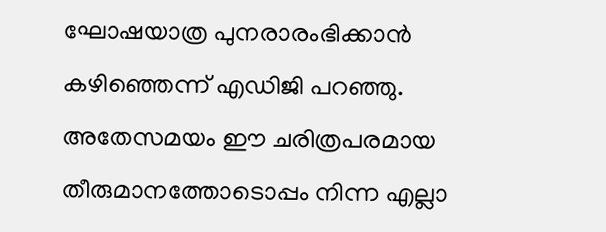ഘോഷയാത്ര പുനരാരംഭിക്കാൻ കഴിഞ്ഞെന്ന് എഡിജി പറഞ്ഞു. അതേസമയം ഈ ചരിത്രപരമായ തീരുമാനത്തോടൊപ്പം നിന്ന എല്ലാ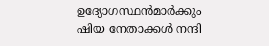ഉദ്യോഗസ്ഥൻമാർക്കും ഷിയ നേതാക്കൾ നന്ദി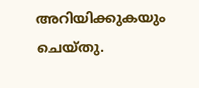അറിയിക്കുകയും ചെയ്തു.